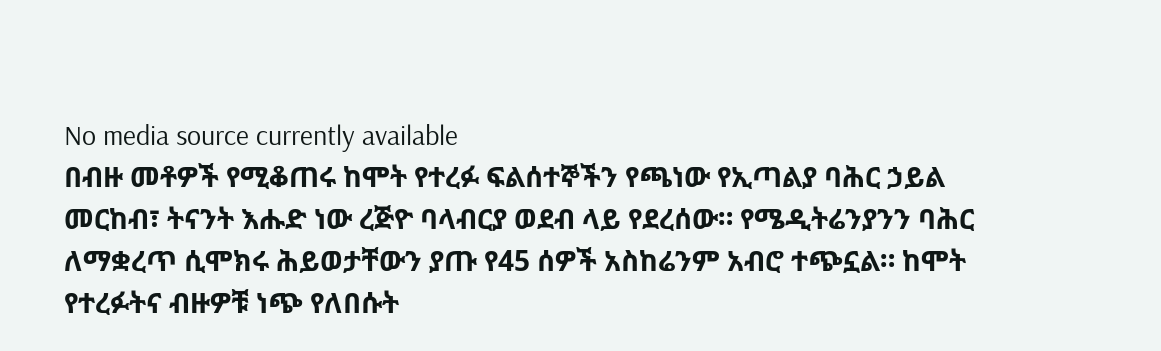No media source currently available
በብዙ መቶዎች የሚቆጠሩ ከሞት የተረፉ ፍልሰተኞችን የጫነው የኢጣልያ ባሕር ኃይል መርከብ፣ ትናንት እሑድ ነው ረጅዮ ባላብርያ ወደብ ላይ የደረሰው። የሜዲትሬንያንን ባሕር ለማቋረጥ ሲሞክሩ ሕይወታቸውን ያጡ የ45 ሰዎች አስከሬንም አብሮ ተጭኗል። ከሞት የተረፉትና ብዙዎቹ ነጭ የለበሱት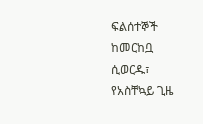ፍልሰተኞች ከመርከቧ ሲወርዱ፣ የአስቸኳይ ጊዜ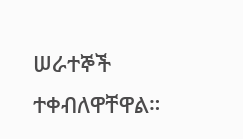ሠራተኞች ተቀብለዋቸዋል።